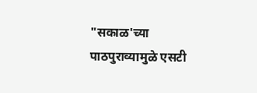"सकाळ'च्या पाठपुराव्यामुळे एसटी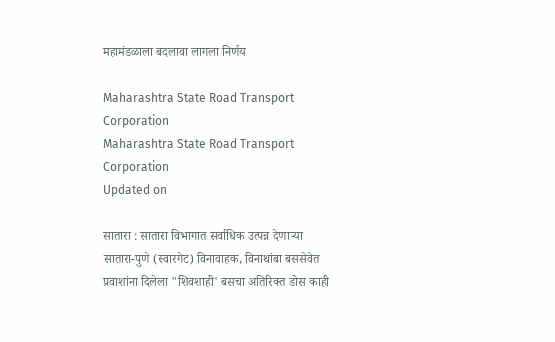महामंडळाला बदलावा लागला निर्णय

Maharashtra State Road Transport Corporation
Maharashtra State Road Transport Corporation
Updated on

सातारा : सातारा विभागात सर्वाधिक उत्पन्न देणाऱ्या सातारा-पुणे (स्वारगेट) विनावाहक, विनाथांबा बससेवेत प्रवाशांना दिलेला "शिवशाही' बसचा अतिरिक्त डोस काही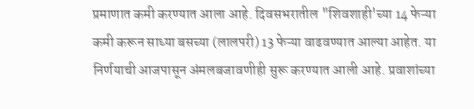प्रमाणात कमी करण्यात आला आहे. दिवसभरातील "शिवशाही'च्या 14 फेऱ्या कमी करून साध्या बसच्या (लालपरी) 13 फेऱ्या वाढवण्यात आल्या आहेत. या निर्णयाची आजपासून अंमलबजावणीही सुरू करण्यात आली आहे. प्रवाशांच्या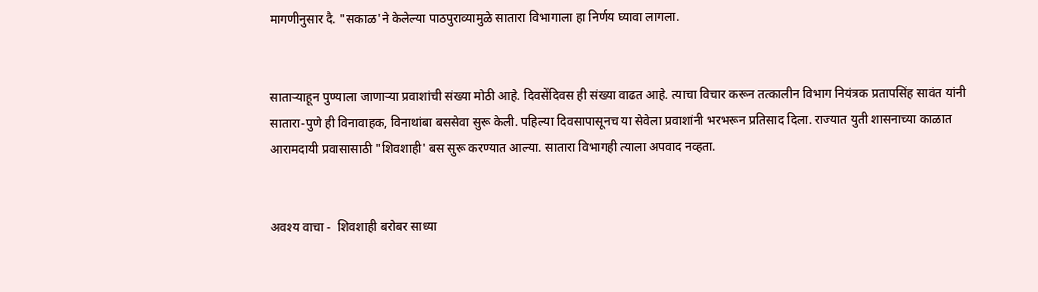मागणीनुसार दै. "सकाळ'ने केलेल्या पाठपुराव्यामुळे सातारा विभागाला हा निर्णय घ्यावा लागला.


साताऱ्याहून पुण्याला जाणाऱ्या प्रवाशांची संख्या मोठी आहे. दिवसेंदिवस ही संख्या वाढत आहे. त्याचा विचार करून तत्कालीन विभाग नियंत्रक प्रतापसिंह सावंत यांनी सातारा-पुणे ही विनावाहक, विनाथांबा बससेवा सुरू केली. पहिल्या दिवसापासूनच या सेवेला प्रवाशांनी भरभरून प्रतिसाद दिला. राज्यात युती शासनाच्या काळात आरामदायी प्रवासासाठी "शिवशाही' बस सुरू करण्यात आल्या. सातारा विभागही त्याला अपवाद नव्हता.


अवश्य वाचा -  शिवशाही बरोबर साध्या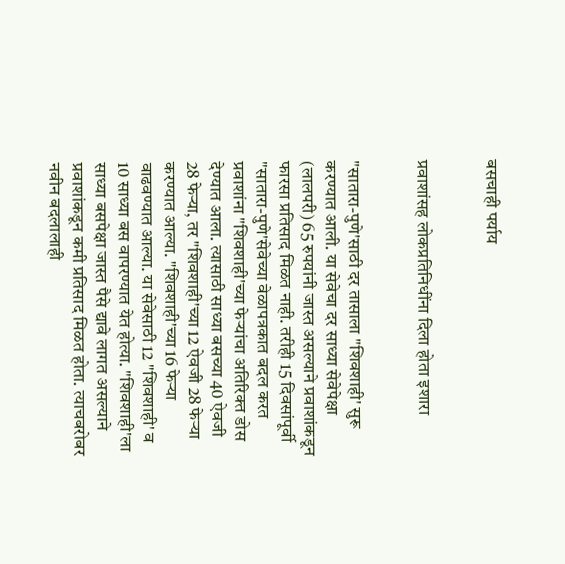बसचाही पर्याय


प्रवाशांसह लोकप्रतिनिधींना दिला होता इशारा


"सातारा-पुणे'साठी दर तासाला "शिवशाही' सुरू करण्यात आली. या सेवेचा दर साध्या सेवेपेक्षा (लालपरी) 65 रुपयांनी जास्त असल्याने प्रवाशांकडून फारसा प्रतिसाद मिळत नाही. तरीही 15 दिवसांपूर्वी "सातारा-पुणे'सेवेच्या वेळापत्रकात बदल करत प्रवाशांना "शिवशाही'च्या फेऱ्यांचा अतिरिक्त डोस देण्यात आला. त्यासाठी साध्या बसच्या 40 ऐवजी 28 फेऱ्या, तर "शिवशाही'च्या 12 ऐवजी 28 फेऱ्या करण्यात आल्या. "शिवशाही'च्या 16 फेऱ्या वाढवण्यात आल्या. या सेवेसाठी 12 "शिवशाही' व 10 साध्या बस वापरण्यात येत होत्या. "शिवशाही'ला साध्या बसपेक्षा जास्त पैसे द्यावे लागत असल्याने प्रवाशांकडून कमी प्रतिसाद मिळत होता. त्याचबरोबर नवीन बदलालाही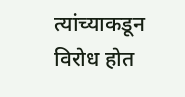त्यांच्याकडून विरोध होत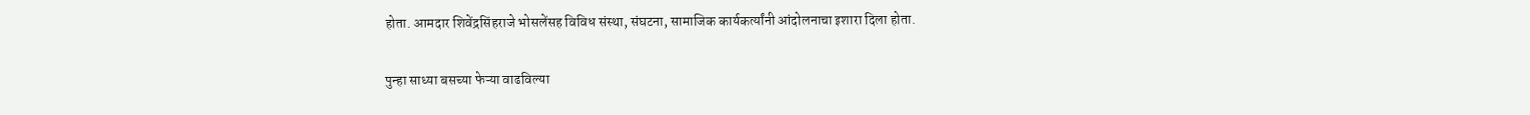होता. आमदार शिवेंद्रसिंहराजे भोसलेंसह विविध संस्था, संघटना, सामाजिक कार्यकर्त्यांनी आंदोलनाचा इशारा दिला होता.

पुन्हा साध्या बसच्या फेऱ्या वाढविल्या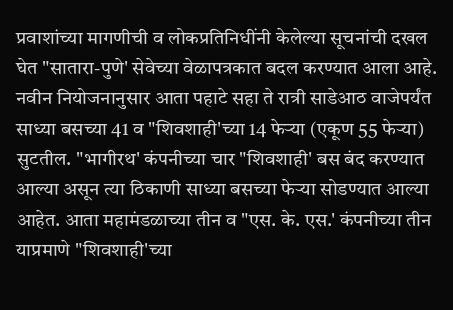प्रवाशांच्या मागणीची व लोकप्रतिनिधींनी केलेल्या सूचनांची दखल घेत "सातारा-पुणे' सेवेच्या वेळापत्रकात बदल करण्यात आला आहे. नवीन नियोजनानुसार आता पहाटे सहा ते रात्री साडेआठ वाजेपर्यंत साध्या बसच्या 41 व "शिवशाही'च्या 14 फेऱ्या (एकूण 55 फेऱ्या) सुटतील. "भागीरथ' कंपनीच्या चार "शिवशाही' बस बंद करण्यात आल्या असून त्या ठिकाणी साध्या बसच्या फेऱ्या सोडण्यात आल्या आहेत. आता महामंडळाच्या तीन व "एस. के. एस.' कंपनीच्या तीन याप्रमाणे "शिवशाही'च्या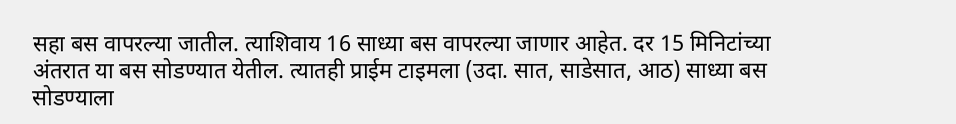सहा बस वापरल्या जातील. त्याशिवाय 16 साध्या बस वापरल्या जाणार आहेत. दर 15 मिनिटांच्या अंतरात या बस सोडण्यात येतील. त्यातही प्राईम टाइमला (उदा. सात, साडेसात, आठ) साध्या बस सोडण्याला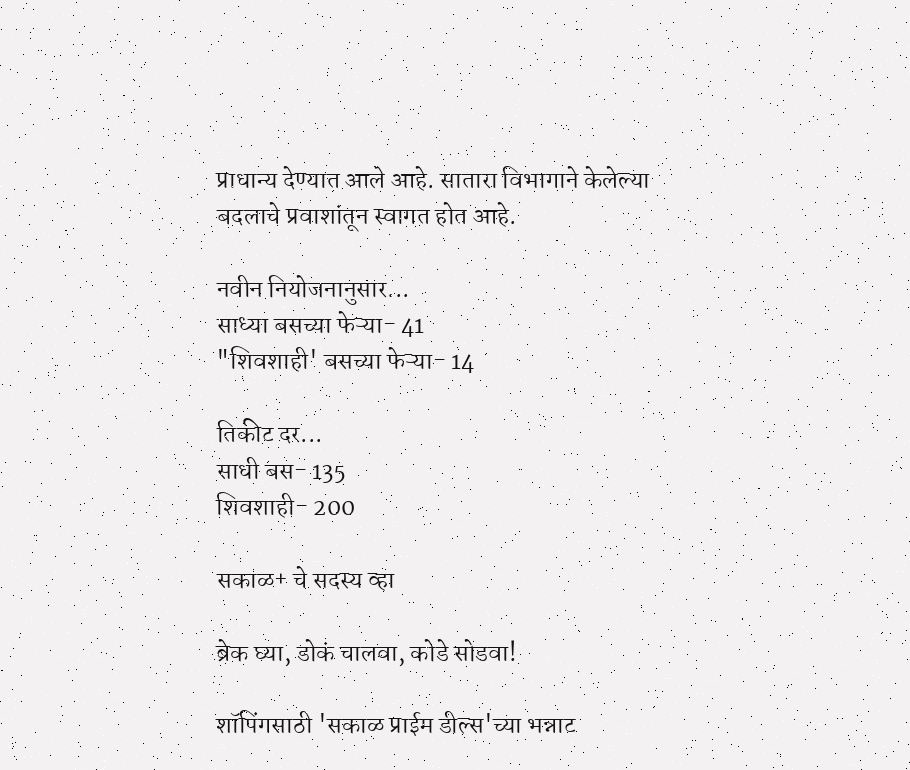प्राधान्य देण्यात आले आहे. सातारा विभागाने केलेल्या बदलाचे प्रवाशांतून स्वागत होत आहे.

नवीन नियोजनानुसार...
साध्या बसच्या फेऱ्या- 41
"शिवशाही' बसच्या फेऱ्या- 14

तिकीट दर...
साधी बस- 135
शिवशाही- 200

सकाळ+ चे सदस्य व्हा

ब्रेक घ्या, डोकं चालवा, कोडे सोडवा!

शॉपिंगसाठी 'सकाळ प्राईम डील्स'च्या भन्नाट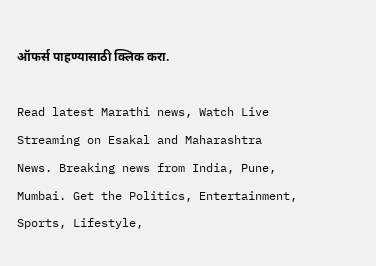ऑफर्स पाहण्यासाठी क्लिक करा.

Read latest Marathi news, Watch Live Streaming on Esakal and Maharashtra News. Breaking news from India, Pune, Mumbai. Get the Politics, Entertainment, Sports, Lifestyle,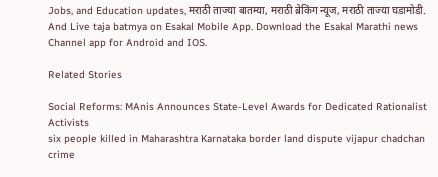Jobs, and Education updates, मराठी ताज्या बातम्या, मराठी ब्रेकिंग न्यूज, मराठी ताज्या घडामोडी. And Live taja batmya on Esakal Mobile App. Download the Esakal Marathi news Channel app for Android and IOS.

Related Stories

Social Reforms: MAnis Announces State-Level Awards for Dedicated Rationalist Activists
six people killed in Maharashtra Karnataka border land dispute vijapur chadchan crime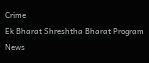Crime
Ek Bharat Shreshtha Bharat Program News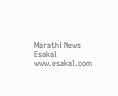Marathi News Esakal
www.esakal.com